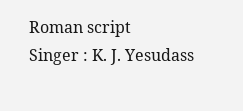Roman script
Singer : K. J. Yesudass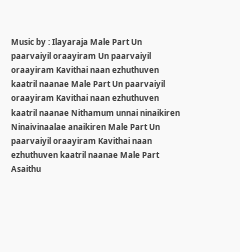Music by : Ilayaraja Male Part Un paarvaiyil oraayiram Un paarvaiyil oraayiram Kavithai naan ezhuthuven kaatril naanae Male Part Un paarvaiyil oraayiram Kavithai naan ezhuthuven kaatril naanae Nithamum unnai ninaikiren Ninaivinaalae anaikiren Male Part Un paarvaiyil oraayiram Kavithai naan ezhuthuven kaatril naanae Male Part Asaithu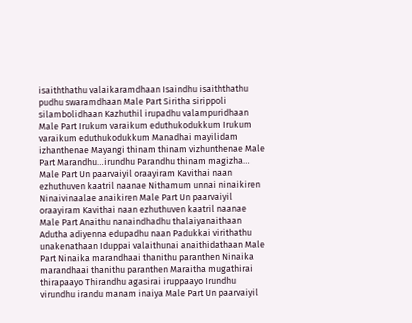isaiththathu valaikaramdhaan Isaindhu isaiththathu pudhu swaramdhaan Male Part Siritha sirippoli silambolidhaan Kazhuthil irupadhu valampuridhaan Male Part Irukum varaikum eduthukodukkum Irukum varaikum eduthukodukkum Manadhai mayilidam izhanthenae Mayangi thinam thinam vizhunthenae Male Part Marandhu…irundhu Parandhu thinam magizha… Male Part Un paarvaiyil oraayiram Kavithai naan ezhuthuven kaatril naanae Nithamum unnai ninaikiren Ninaivinaalae anaikiren Male Part Un paarvaiyil oraayiram Kavithai naan ezhuthuven kaatril naanae Male Part Anaithu nanaindhadhu thalaiyanaithaan Adutha adiyenna edupadhu naan Padukkai virithathu unakenathaan Iduppai valaithunai anaithidathaan Male Part Ninaika marandhaai thanithu paranthen Ninaika marandhaai thanithu paranthen Maraitha mugathirai thirapaayo Thirandhu agasirai iruppaayo Irundhu virundhu irandu manam inaiya Male Part Un paarvaiyil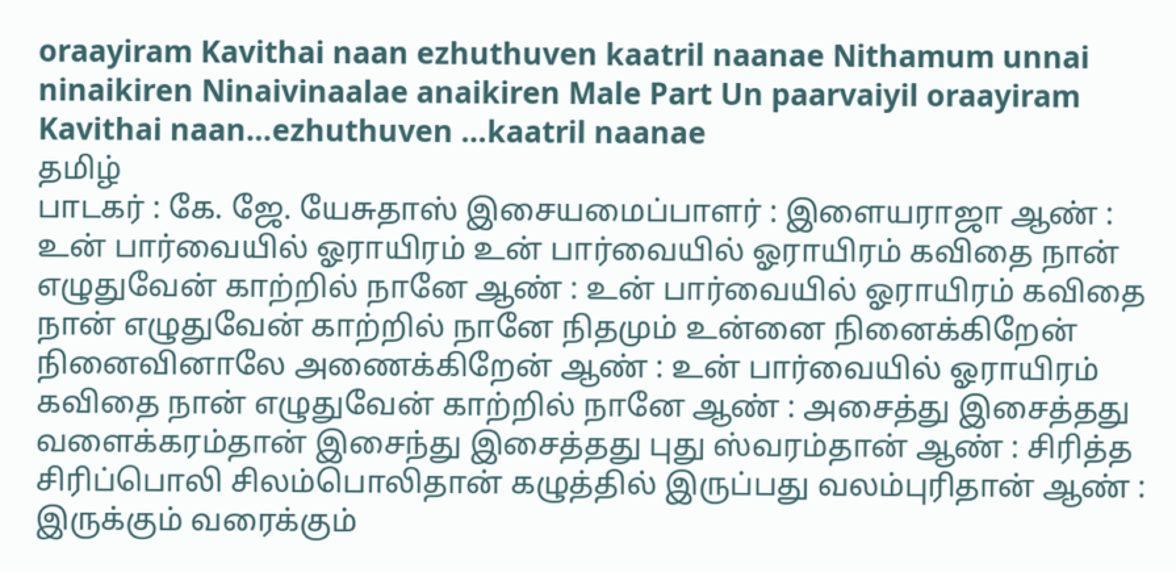oraayiram Kavithai naan ezhuthuven kaatril naanae Nithamum unnai ninaikiren Ninaivinaalae anaikiren Male Part Un paarvaiyil oraayiram Kavithai naan…ezhuthuven …kaatril naanae
தமிழ்
பாடகர் : கே. ஜே. யேசுதாஸ் இசையமைப்பாளர் : இளையராஜா ஆண் : உன் பார்வையில் ஓராயிரம் உன் பார்வையில் ஓராயிரம் கவிதை நான் எழுதுவேன் காற்றில் நானே ஆண் : உன் பார்வையில் ஓராயிரம் கவிதை நான் எழுதுவேன் காற்றில் நானே நிதமும் உன்னை நினைக்கிறேன் நினைவினாலே அணைக்கிறேன் ஆண் : உன் பார்வையில் ஓராயிரம் கவிதை நான் எழுதுவேன் காற்றில் நானே ஆண் : அசைத்து இசைத்தது வளைக்கரம்தான் இசைந்து இசைத்தது புது ஸ்வரம்தான் ஆண் : சிரித்த சிரிப்பொலி சிலம்பொலிதான் கழுத்தில் இருப்பது வலம்புரிதான் ஆண் : இருக்கும் வரைக்கும்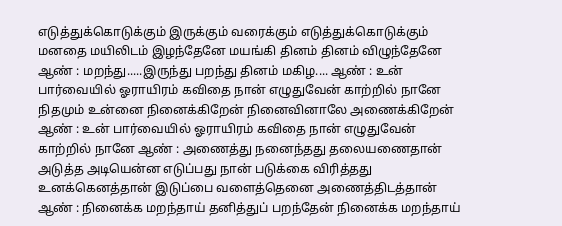எடுத்துக்கொடுக்கும் இருக்கும் வரைக்கும் எடுத்துக்கொடுக்கும் மனதை மயிலிடம் இழந்தேனே மயங்கி தினம் தினம் விழுந்தேனே ஆண் : மறந்து.....இருந்து பறந்து தினம் மகிழ.... ஆண் : உன் பார்வையில் ஓராயிரம் கவிதை நான் எழுதுவேன் காற்றில் நானே நிதமும் உன்னை நினைக்கிறேன் நினைவினாலே அணைக்கிறேன் ஆண் : உன் பார்வையில் ஓராயிரம் கவிதை நான் எழுதுவேன் காற்றில் நானே ஆண் : அணைத்து நனைந்தது தலையணைதான் அடுத்த அடியென்ன எடுப்பது நான் படுக்கை விரித்தது உனக்கெனத்தான் இடுப்பை வளைத்தெனை அணைத்திடத்தான் ஆண் : நினைக்க மறந்தாய் தனித்துப் பறந்தேன் நினைக்க மறந்தாய்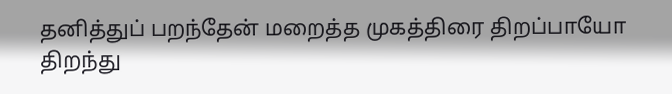தனித்துப் பறந்தேன் மறைத்த முகத்திரை திறப்பாயோ திறந்து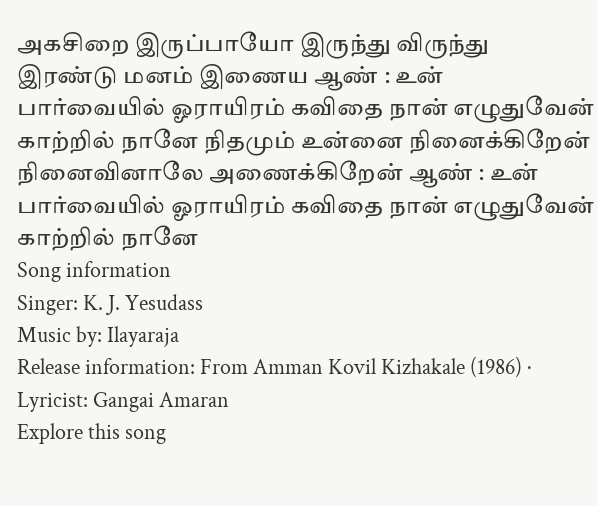அகசிறை இருப்பாயோ இருந்து விருந்து இரண்டு மனம் இணைய ஆண் : உன் பார்வையில் ஓராயிரம் கவிதை நான் எழுதுவேன் காற்றில் நானே நிதமும் உன்னை நினைக்கிறேன் நினைவினாலே அணைக்கிறேன் ஆண் : உன் பார்வையில் ஓராயிரம் கவிதை நான் எழுதுவேன் காற்றில் நானே
Song information
Singer: K. J. Yesudass
Music by: Ilayaraja
Release information: From Amman Kovil Kizhakale (1986) · Lyricist: Gangai Amaran
Explore this song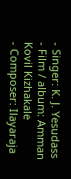- Singer: K. J. Yesudass
- Film / album: Amman Kovil Kizhakale
- Composer: Ilayaraja